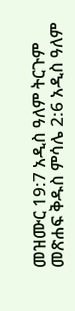መዝሙር 19:7 አዲስ ዓለም ትርጉም መጽሐፍ ቅዱስ ምሳሌ 2:6 አዲስ ዓለም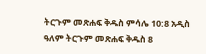ትርጉም መጽሐፍ ቅዱስ ምሳሌ 10:8 አዲስ ዓለም ትርጉም መጽሐፍ ቅዱስ 8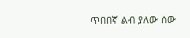ጥበበኛ ልብ ያለው ሰው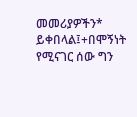መመሪያዎችን* ይቀበላል፤+በሞኝነት የሚናገር ሰው ግን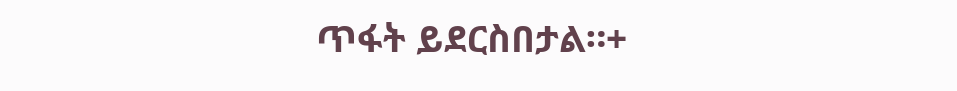ጥፋት ይደርስበታል።+